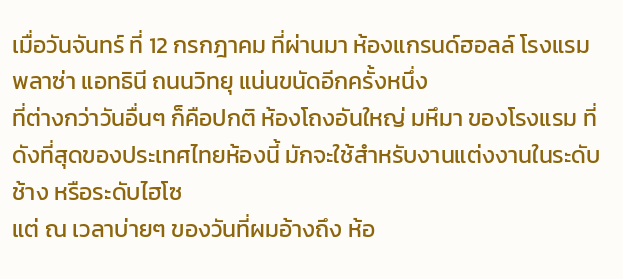เมื่อวันจันทร์ ที่ 12 กรกฎาคม ที่ผ่านมา ห้องแกรนด์ฮอลล์ โรงแรมพลาซ่า แอทธินี ถนนวิทยุ แน่นขนัดอีกครั้งหนึ่ง
ที่ต่างกว่าวันอื่นๆ ก็คือปกติ ห้องโถงอันใหญ่ มหึมา ของโรงแรม ที่ดังที่สุดของประเทศไทยห้องนี้ มักจะใช้สำหรับงานแต่งงานในระดับช้าง หรือระดับไฮโซ
แต่ ณ เวลาบ่ายๆ ของวันที่ผมอ้างถึง ห้อ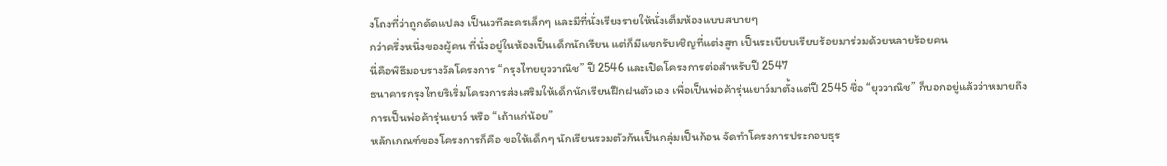งโถงที่ว่าถูกดัดแปลง เป็นเวทีละครเล็กๆ และมีที่นั่งเรียงรายให้นั่งเต็มห้องแบบสบายๆ
กว่าครึ่งหนึ่งของผู้คน ที่นั่งอยู่ในห้องเป็นเด็กนักเรียน แต่ก็มีแขกรับเชิญที่แต่งสูท เป็นระเบียบเรียบร้อยมาร่วมด้วยหลายร้อยคน
นี่คือพิธีมอบรางวัลโครงการ “กรุงไทยยุววาณิช” ปี 2546 และเปิดโครงการต่อสำหรับปี 2547
ธนาคารกรุงไทยริเริ่มโครงการส่งเสริมให้เด็กนักเรียนฝึกฝนตัวเอง เพื่อเป็นพ่อค้ารุ่นเยาว์มาตั้งแต่ปี 2545 ชื่อ “ยุววาณิช” ก็บอกอยู่แล้วว่าหมายถึงการเป็นพ่อค้ารุ่นเยาว์ หรือ “เถ้าแก่น้อย”
หลักเกณฑ์ของโครงการก็คือ ขอให้เด็กๆ นักเรียนรวมตัวกันเป็นกลุ่มเป็นก้อน จัดทำโครงการประกอบธุร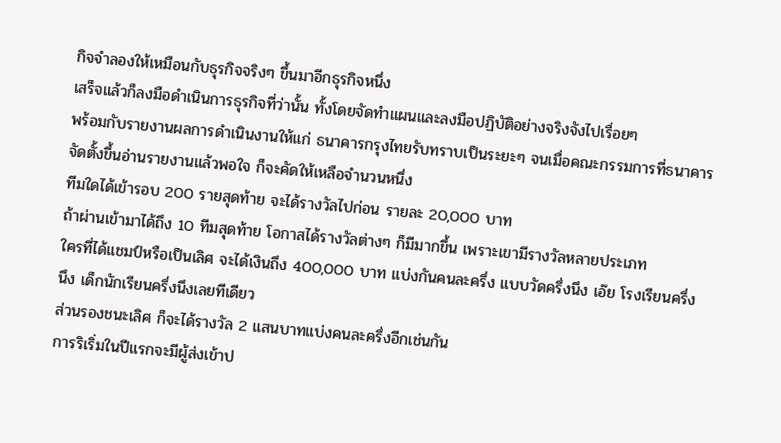กิจจำลองให้เหมือนกับธุรกิจจริงๆ ขึ้นมาอีกธุรกิจหนึ่ง
เสร็จแล้วก็ลงมือดำเนินการธุรกิจที่ว่านั้น ทั้งโดยจัดทำแผนและลงมือปฏิบัติอย่างจริงจังไปเรื่อยๆ
พร้อมกับรายงานผลการดำเนินงานให้แก่ ธนาคารกรุงไทยรับทราบเป็นระยะๆ จนเมื่อคณะกรรมการที่ธนาคารจัดตั้งขึ้นอ่านรายงานแล้วพอใจ ก็จะคัดให้เหลือจำนวนหนึ่ง
ทีมใดได้เข้ารอบ 200 รายสุดท้าย จะได้รางวัลไปก่อน รายละ 20,000 บาท
ถ้าผ่านเข้ามาได้ถึง 10 ทีมสุดท้าย โอกาสได้รางวัลต่างๆ ก็มีมากขึ้น เพราะเขามีรางวัลหลายประเภท
ใครที่ได้แชมป์หรือเป็นเลิศ จะได้เงินถึง 400,000 บาท แบ่งกันคนละครึ่ง แบบวัดครึ่งนึง เอ๊ย โรงเรียนครึ่งนึง เด็กนักเรียนครึ่งนึงเลยทีเดียว
ส่วนรองชนะเลิศ ก็จะได้รางวัล 2 แสนบาทแบ่งคนละครึ่งอีกเช่นกัน
การริเริ่มในปีแรกจะมีผู้ส่งเข้าป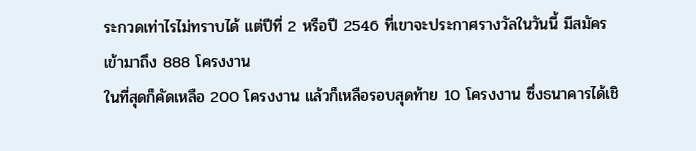ระกวดเท่าไรไม่ทราบได้ แต่ปีที่ 2 หรือปี 2546 ที่เขาจะประกาศรางวัลในวันนี้ มีสมัครเข้ามาถึง 888 โครงงาน
ในที่สุดก็คัดเหลือ 200 โครงงาน แล้วก็เหลือรอบสุดท้าย 10 โครงงาน ซึ่งธนาคารได้เชิ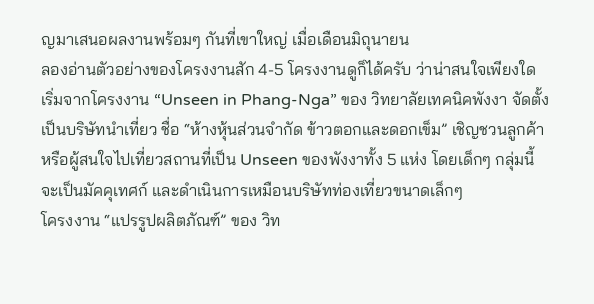ญมาเสนอผลงานพร้อมๆ กันที่เขาใหญ่ เมื่อเดือนมิถุนายน
ลองอ่านตัวอย่างของโครงงานสัก 4-5 โครงงานดูก็ได้ครับ ว่าน่าสนใจเพียงใด
เริ่มจากโครงงาน “Unseen in Phang-Nga” ของ วิทยาลัยเทคนิคพังงา จัดตั้งเป็นบริษัทนำเที่ยว ชื่อ “ห้างหุ้นส่วนจำกัด ข้าวตอกและดอกเข็ม” เชิญชวนลูกค้าหรือผู้สนใจไปเที่ยวสถานที่เป็น Unseen ของพังงาทั้ง 5 แห่ง โดยเด็กๆ กลุ่มนี้จะเป็นมัคคุเทศก์ และดำเนินการเหมือนบริษัทท่องเที่ยวขนาดเล็กๆ
โครงงาน “แปรรูปผลิตภัณฑ์” ของ วิท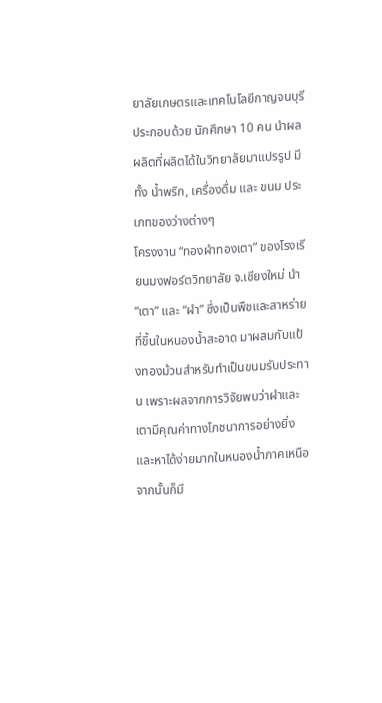ยาลัยเกษตรและเทคโนโลยีกาญจนบุรี ประกอบด้วย นักศึกษา 10 คน นำผลผลิตที่ผลิตได้ในวิทยาลัยมาแปรรูป มีทั้ง น้ำพริก, เครื่องดื่ม และ ขนม ประเภทของว่างต่างๆ
โครงงาน “ทองผำทองเตา” ของโรงเรียนมงฟอร์ตวิทยาลัย จ.เชียงใหม่ นำ “เตา” และ “ผำ” ซึ่งเป็นพืชและสาหร่ายที่ขึ้นในหนองน้ำสะอาด มาผสมกับแป้งทองม้วนสำหรับทำเป็นขนมรับประทาน เพราะผลจากการวิจัยพบว่าผำและเตามีคุณค่าทางโภชนาการอย่างยิ่ง และหาได้ง่ายมากในหนองน้ำภาคเหนือ
จากนั้นก็มี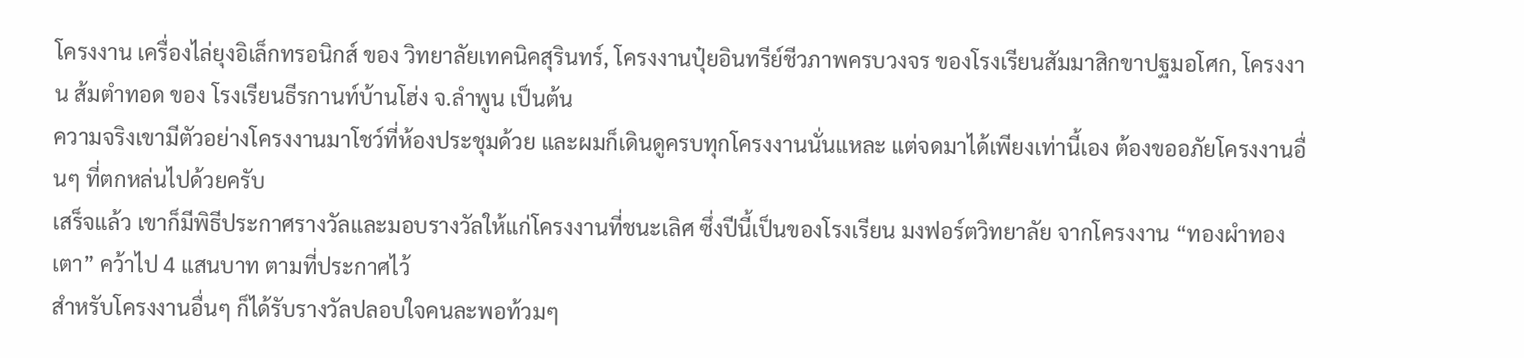โครงงาน เครื่องไล่ยุงอิเล็กทรอนิกส์ ของ วิทยาลัยเทคนิคสุรินทร์, โครงงานปุ๋ยอินทรีย์ชีวภาพครบวงจร ของโรงเรียนสัมมาสิกขาปฐมอโศก, โครงงาน ส้มตำทอด ของ โรงเรียนธีรกานท์บ้านโฮ่ง จ.ลำพูน เป็นต้น
ความจริงเขามีตัวอย่างโครงงานมาโชว์ที่ห้องประชุมด้วย และผมก็เดินดูครบทุกโครงงานนั่นแหละ แต่จดมาได้เพียงเท่านี้เอง ต้องขออภัยโครงงานอื่นๆ ที่ตกหล่นไปด้วยครับ
เสร็จแล้ว เขาก็มีพิธีประกาศรางวัลและมอบรางวัลให้แก่โครงงานที่ชนะเลิศ ซึ่งปีนี้เป็นของโรงเรียน มงฟอร์ตวิทยาลัย จากโครงงาน “ทองผำทองเตา” คว้าไป 4 แสนบาท ตามที่ประกาศไว้
สำหรับโครงงานอื่นๆ ก็ได้รับรางวัลปลอบใจคนละพอท้วมๆ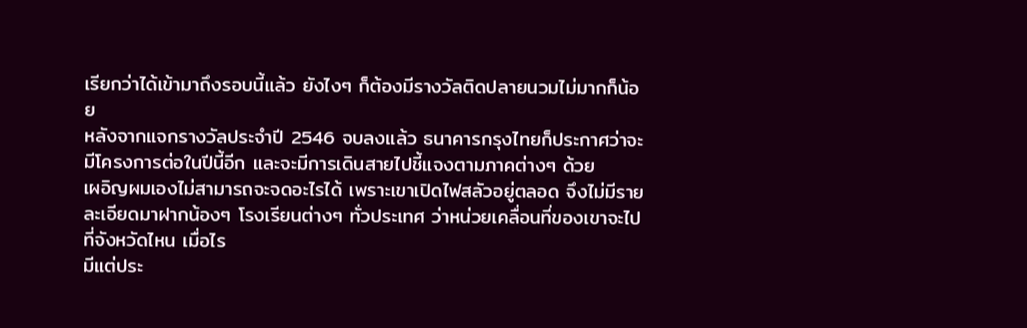เรียกว่าได้เข้ามาถึงรอบนี้แล้ว ยังไงๆ ก็ต้องมีรางวัลติดปลายนวมไม่มากก็น้อย
หลังจากแจกรางวัลประจำปี 2546 จบลงแล้ว ธนาคารกรุงไทยก็ประกาศว่าจะมีโครงการต่อในปีนี้อีก และจะมีการเดินสายไปชี้แจงตามภาคต่างๆ ด้วย
เผอิญผมเองไม่สามารถจะจดอะไรได้ เพราะเขาเปิดไฟสลัวอยู่ตลอด จึงไม่มีรายละเอียดมาฝากน้องๆ โรงเรียนต่างๆ ทั่วประเทศ ว่าหน่วยเคลื่อนที่ของเขาจะไปที่จังหวัดไหน เมื่อไร
มีแต่ประ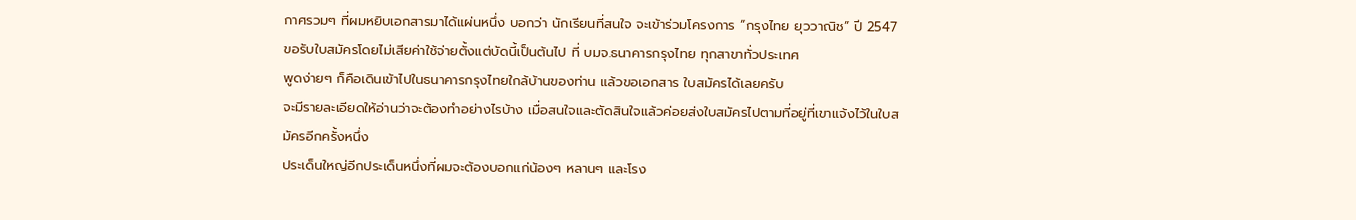กาศรวมๆ ที่ผมหยิบเอกสารมาได้แผ่นหนึ่ง บอกว่า นักเรียนที่สนใจ จะเข้าร่วมโครงการ “กรุงไทย ยุววาณิช” ปี 2547 ขอรับใบสมัครโดยไม่เสียค่าใช้จ่ายตั้งแต่บัดนี้เป็นต้นไป ที่ บมจ.ธนาคารกรุงไทย ทุกสาขาทั่วประเทศ
พูดง่ายๆ ก็คือเดินเข้าไปในธนาคารกรุงไทยใกล้บ้านของท่าน แล้วขอเอกสาร ใบสมัครได้เลยครับ
จะมีรายละเอียดให้อ่านว่าจะต้องทำอย่างไรบ้าง เมื่อสนใจและตัดสินใจแล้วค่อยส่งใบสมัครไปตามที่อยู่ที่เขาแจ้งไว้ในใบสมัครอีกครั้งหนึ่ง
ประเด็นใหญ่อีกประเด็นหนึ่งที่ผมจะต้องบอกแก่น้องๆ หลานๆ และโรง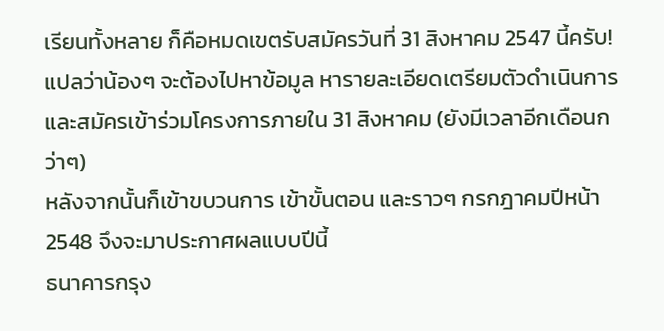เรียนทั้งหลาย ก็คือหมดเขตรับสมัครวันที่ 31 สิงหาคม 2547 นี้ครับ!
แปลว่าน้องๆ จะต้องไปหาข้อมูล หารายละเอียดเตรียมตัวดำเนินการและสมัครเข้าร่วมโครงการภายใน 31 สิงหาคม (ยังมีเวลาอีกเดือนกว่าๆ)
หลังจากนั้นก็เข้าขบวนการ เข้าขั้นตอน และราวๆ กรกฎาคมปีหน้า 2548 จึงจะมาประกาศผลแบบปีนี้
ธนาคารกรุง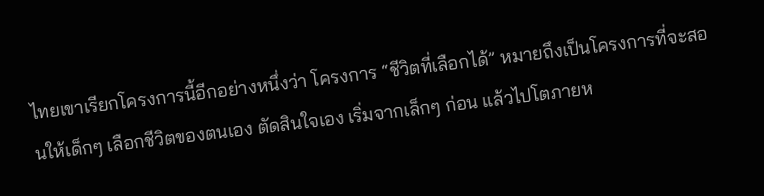ไทยเขาเรียกโครงการนี้อีกอย่างหนึ่งว่า โครงการ “ชีวิตที่เลือกได้” หมายถึงเป็นโครงการที่จะสอนให้เด็กๆ เลือกชีวิตของตนเอง ตัดสินใจเอง เริ่มจากเล็กๆ ก่อน แล้วไปโตภายห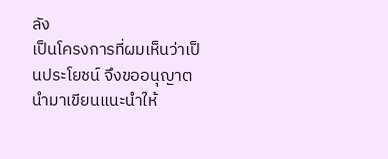ลัง
เป็นโครงการที่ผมเห็นว่าเป็นประโยชน์ จึงขออนุญาตนำมาเขียนแนะนำให้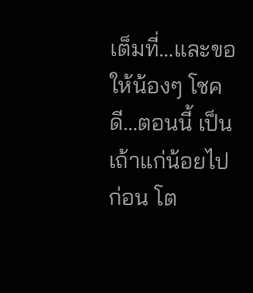เต็มที่…และขอให้น้องๆ โชคดี…ตอนนี้ เป็นเถ้าแก่น้อยไปก่อน โต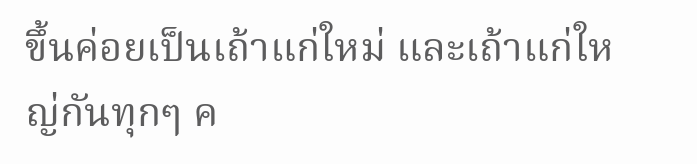ขึ้นค่อยเป็นเถ้าแก่ใหม่ และเถ้าแก่ใหญ่กันทุกๆ ค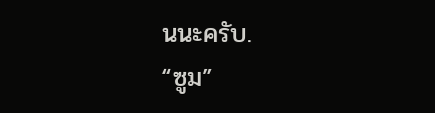นนะครับ.
“ซูม”